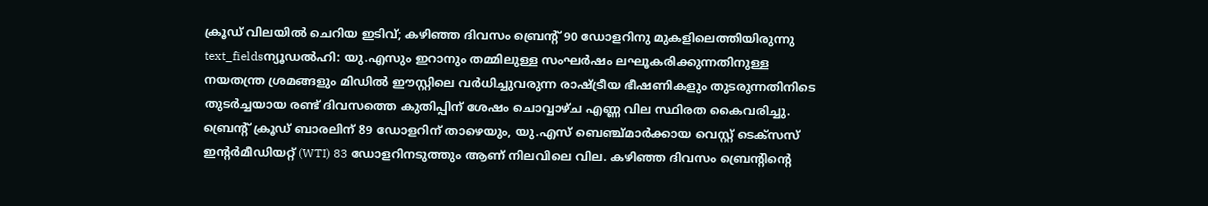ക്രൂഡ് വിലയിൽ ചെറിയ ഇടിവ്; കഴിഞ്ഞ ദിവസം ബ്രെന്റ് 90 ഡോളറിനു മുകളിലെത്തിയിരുന്നു
text_fieldsന്യൂഡൽഹി: യു.എസും ഇറാനും തമ്മിലുള്ള സംഘർഷം ലഘൂകരിക്കുന്നതിനുള്ള നയതന്ത്ര ശ്രമങ്ങളും മിഡിൽ ഈസ്റ്റിലെ വർധിച്ചുവരുന്ന രാഷ്ട്രീയ ഭീഷണികളും തുടരുന്നതിനിടെ തുടർച്ചയായ രണ്ട് ദിവസത്തെ കുതിപ്പിന് ശേഷം ചൊവ്വാഴ്ച എണ്ണ വില സ്ഥിരത കൈവരിച്ചു. ബ്രെന്റ് ക്രൂഡ് ബാരലിന് 89 ഡോളറിന് താഴെയും, യു.എസ് ബെഞ്ച്മാർക്കായ വെസ്റ്റ് ടെക്സസ് ഇന്റർമീഡിയറ്റ് (WTI) 83 ഡോളറിനടുത്തും ആണ് നിലവിലെ വില. കഴിഞ്ഞ ദിവസം ബ്രെന്റിന്റെ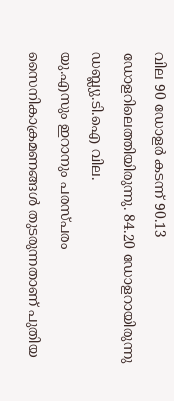വില 90 ഡോളർ കടന്ന് 90.13 ഡോളറിലെത്തിയിരുന്നു. 84.20 ഡോളറായിരുന്നു ഡബ്ല്യു.ടി.ഐ വില.
യു.എസും ഇറാനും പരസ്പരം സൈനികാക്രമണങ്ങൾ തുടരുന്നതാണ് പുതിയ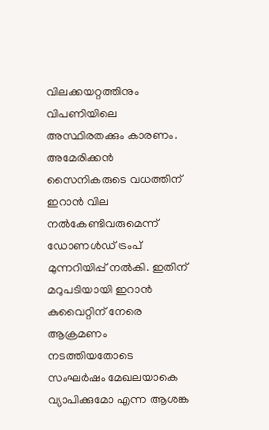വിലക്കയറ്റത്തിനും വിപണിയിലെ അസ്ഥിരതക്കും കാരണം. അമേരിക്കൻ സൈനികരുടെ വധത്തിന് ഇറാൻ വില നൽകേണ്ടിവരുമെന്ന് ഡോണൾഡ് ട്രംപ് മുന്നറിയിപ്പ് നൽകി. ഇതിന് മറുപടിയായി ഇറാൻ കുവൈറ്റിന് നേരെ ആക്രമണം നടത്തിയതോടെ സംഘർഷം മേഖലയാകെ വ്യാപിക്കുമോ എന്ന ആശങ്ക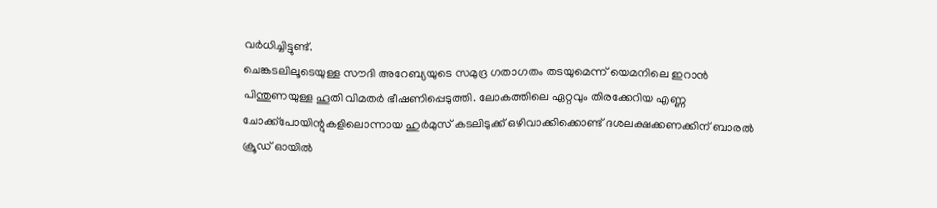വർധിച്ചിട്ടുണ്ട്.
ചെങ്കടലിലൂടെയുള്ള സൗദി അറേബ്യയുടെ സമുദ്ര ഗതാഗതം തടയുമെന്ന് യെമനിലെ ഇറാൻ പിന്തുണയുള്ള ഹൂതി വിമതർ ഭീഷണിപ്പെടുത്തി. ലോകത്തിലെ ഏറ്റവും തിരക്കേറിയ എണ്ണ ചോക്ക്പോയിന്റുകളിലൊന്നായ ഹുർമുസ് കടലിടുക്ക് ഒഴിവാക്കിക്കൊണ്ട് ദശലക്ഷക്കണക്കിന് ബാരൽ ക്രൂഡ് ഓയിൽ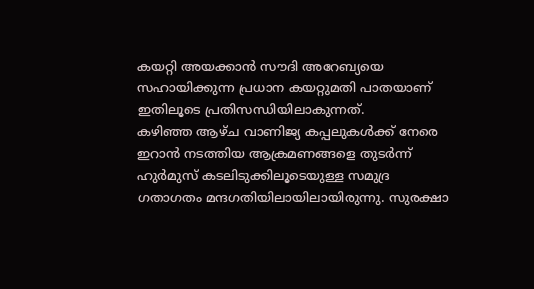കയറ്റി അയക്കാൻ സൗദി അറേബ്യയെ സഹായിക്കുന്ന പ്രധാന കയറ്റുമതി പാതയാണ് ഇതിലൂടെ പ്രതിസന്ധിയിലാകുന്നത്.
കഴിഞ്ഞ ആഴ്ച വാണിജ്യ കപ്പലുകൾക്ക് നേരെ ഇറാൻ നടത്തിയ ആക്രമണങ്ങളെ തുടർന്ന് ഹുർമുസ് കടലിടുക്കിലൂടെയുള്ള സമുദ്ര ഗതാഗതം മന്ദഗതിയിലായിലായിരുന്നു. സുരക്ഷാ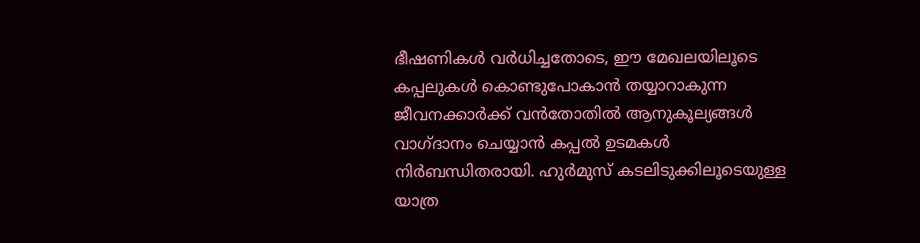ഭീഷണികൾ വർധിച്ചതോടെ, ഈ മേഖലയിലൂടെ കപ്പലുകൾ കൊണ്ടുപോകാൻ തയ്യാറാകുന്ന ജീവനക്കാർക്ക് വൻതോതിൽ ആനുകൂല്യങ്ങൾ വാഗ്ദാനം ചെയ്യാൻ കപ്പൽ ഉടമകൾ നിർബന്ധിതരായി. ഹുർമുസ് കടലിടുക്കിലൂടെയുള്ള യാത്ര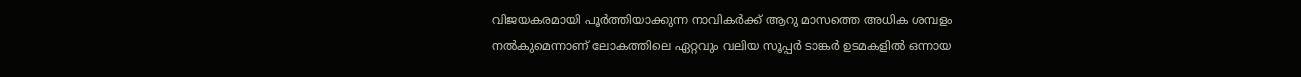വിജയകരമായി പൂർത്തിയാക്കുന്ന നാവികർക്ക് ആറു മാസത്തെ അധിക ശമ്പളം നൽകുമെന്നാണ് ലോകത്തിലെ ഏറ്റവും വലിയ സൂപ്പർ ടാങ്കർ ഉടമകളിൽ ഒന്നായ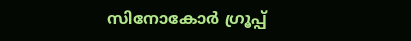സിനോകോർ ഗ്രൂപ്പ്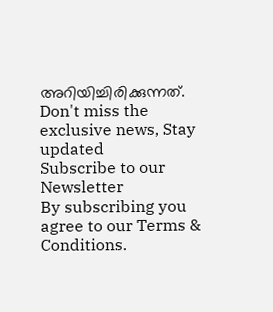അറിയിച്ചിരിക്കുന്നത്.
Don't miss the exclusive news, Stay updated
Subscribe to our Newsletter
By subscribing you agree to our Terms & Conditions.